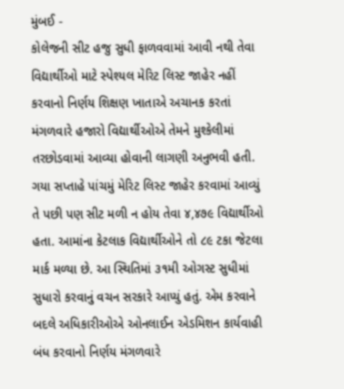મુંબઈ -
કોલેજની સીટ હજુ સુધી ફાળવવામાં આવી નથી તેવા વિદ્યાર્થીઓ માટે સ્પેશ્યલ મેરિટ લિસ્ટ જાહેર નહીં કરવાનો નિર્ણય શિક્ષણ ખાતાએ અચાનક કરતાં મંગળવારે હજારો વિદ્યાર્થીઓએ તેમને મુશ્કેલીમાં તરછોડવામાં આવ્યા હોવાની લાગણી અનુભવી હતી.
ગયા સપ્તાહે પાંચમું મેરિટ લિસ્ટ જાહેર કરવામાં આવ્યું તે પછી પણ સીટ મળી ન હોય તેવા ૪,૪૭૯ વિદ્યાર્થીઓ હતા. આમાંના કેટલાક વિદ્યાર્થીઓને તો ૮૯ ટકા જેટલા માર્ક મળ્યા છે. આ સ્થિતિમાં ૩૧મી ઓગસ્ટ સુધીમાં સુધારો કરવાનું વચન સરકારે આપ્યું હતું. એમ કરવાને બદલે અધિકારીઓએ ઓનલાઈન એડમિશન કાર્યવાહી બંધ કરવાનો નિર્ણય મંગળવારે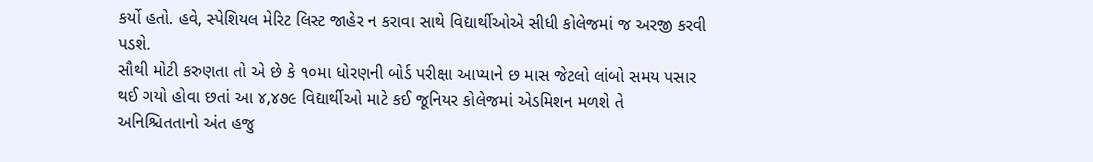કર્યો હતો. હવે, સ્પેશિયલ મેરિટ લિસ્ટ જાહેર ન કરાવા સાથે વિદ્યાર્થીઓએ સીધી કોલેજમાં જ અરજી કરવી પડશે.
સૌથી મોટી કરુણતા તો એ છે કે ૧૦મા ધોરણની બોર્ડ પરીક્ષા આપ્યાને છ માસ જેટલો લાંબો સમય પસાર થઈ ગયો હોવા છતાં આ ૪,૪૭૯ વિદ્યાર્થીઓ માટે કઈ જૂનિયર કોલેજમાં એડમિશન મળશે તે અનિશ્ચિતતાનો અંત હજુ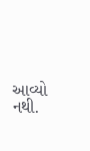આવ્યો નથી.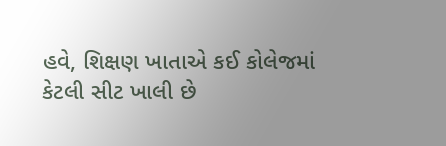હવે, શિક્ષણ ખાતાએ કઈ કોલેજમાં કેટલી સીટ ખાલી છે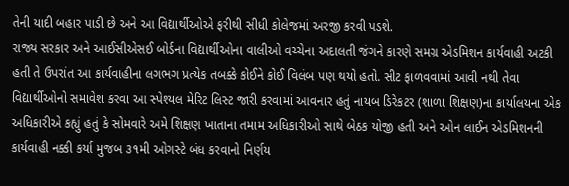તેની યાદી બહાર પાડી છે અને આ વિદ્યાર્થીઓએ ફરીથી સીધી કોલેજમાં અરજી કરવી પડશે.
રાજ્ય સરકાર અને આઈસીએસઈ બોર્ડના વિદ્યાર્થીઓના વાલીઓ વચ્ચેના અદાલતી જંગને કારણે સમગ્ર એડમિશન કાર્યવાહી અટકી હતી તે ઉપરાંત આ કાર્યવાહીના લગભગ પ્રત્યેક તબક્કે કોઈને કોઈ વિલંબ પણ થયો હતો. સીટ ફાળવવામાં આવી નથી તેવા વિદ્યાર્થીઓનો સમાવેશ કરવા આ સ્પેશ્યલ મેરિટ લિસ્ટ જારી કરવામાં આવનાર હતું નાયબ ડિરેકટર (શાળા શિક્ષણ)ના કાર્યાલયના એક અધિકારીએ કહ્યું હતું કે સોમવારે અમે શિક્ષણ ખાતાના તમામ અધિકારીઓ સાથે બેઠક યોજી હતી અને ઓન લાઈન એડમિશનની કાર્યવાહી નક્કી કર્યા મુજબ ૩૧મી ઓગસ્ટે બંધ કરવાનો નિર્ણય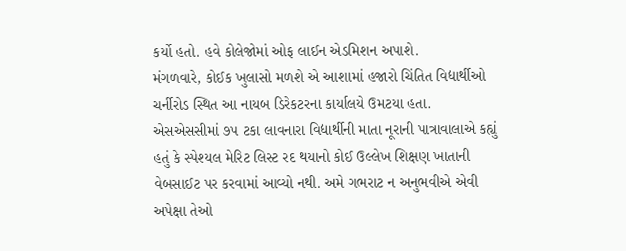કર્યો હતો. હવે કોલેજોમાં ઓફ લાઈન એડમિશન અપાશે.
મંગળવારે, કોઈક ખુલાસો મળશે એ આશામાં હજારો ચિંતિત વિદ્યાર્થીઓ ચર્નીરોડ સ્થિત આ નાયબ ડિરેકટરના કાર્યાલયે ઉમટયા હતા. એસએસસીમાં ૭૫ ટકા લાવનારા વિદ્યાર્થીની માતા નૂરાની પાત્રાવાલાએ કહ્યું હતું કે સ્પેશ્યલ મેરિટ લિસ્ટ રદ થયાનો કોઈ ઉલ્લેખ શિક્ષણ ખાતાની વેબસાઈટ પર કરવામાં આવ્યો નથી. અમે ગભરાટ ન અનુભવીએ એવી અપેક્ષા તેઓ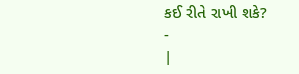કઈ રીતે રાખી શકે?
-
|